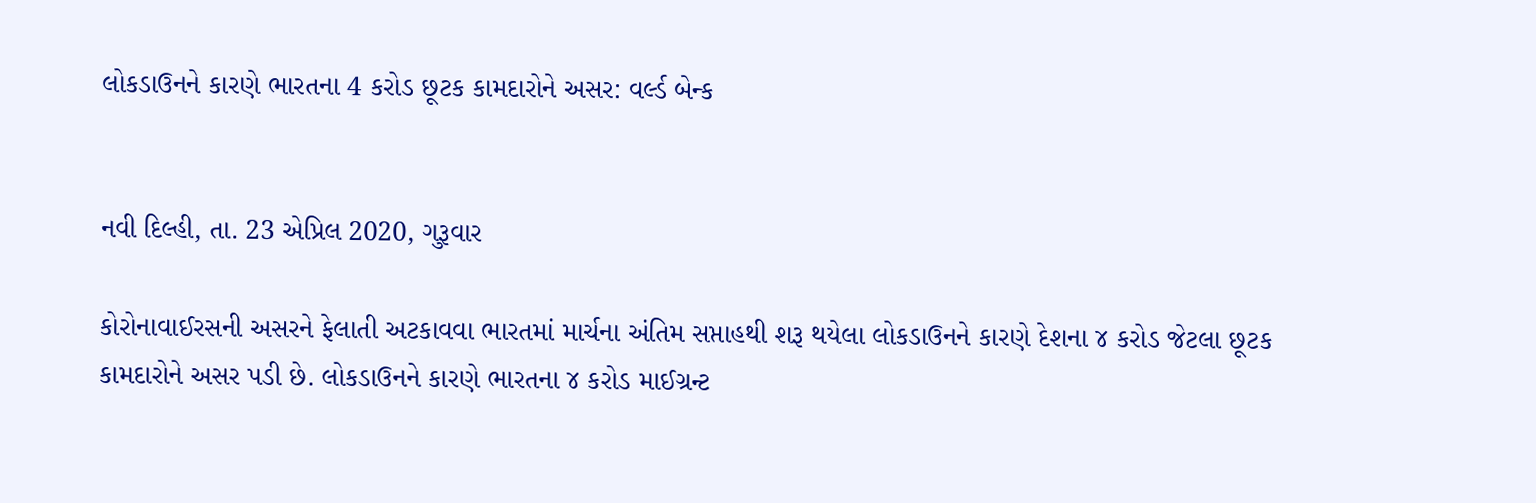લોકડાઉનને કારણે ભારતના 4 કરોડ છૂટક કામદારોને અસર: વર્લ્ડ બેન્ક


નવી દિલ્હી, તા. 23 એપ્રિલ 2020, ગુરૂવાર

કોરોનાવાઈરસની અસરને ફેલાતી અટકાવવા ભારતમાં માર્ચના અંતિમ સપ્તાહથી શરૂ થયેલા લોકડાઉનને કારણે દેશના ૪ કરોડ જેટલા છૂટક કામદારોને અસર પડી છે. લોકડાઉનને કારણે ભારતના ૪ કરોડ માઈગ્રન્ટ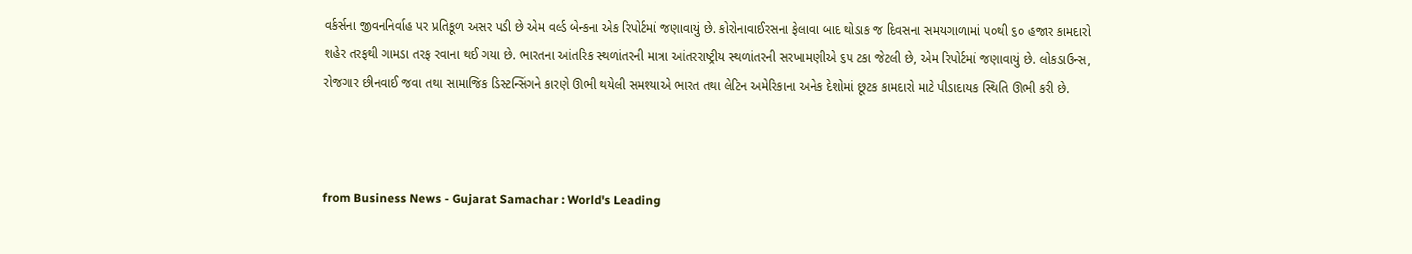વર્કર્સના જીવનનિર્વાહ પર પ્રતિકૂળ અસર પડી છે એમ વર્લ્ડ બેન્કના એક રિપોર્ટમાં જણાવાયું છે. કોરોનાવાઈરસના ફેલાવા બાદ થોડાક જ દિવસના સમયગાળામાં ૫૦થી ૬૦ હજાર કામદારો શહેર તરફથી ગામડા તરફ રવાના થઈ ગયા છે. ભારતના આંતરિક સ્થળાંતરની માત્રા આંતરરાષ્ટ્રીય સ્થળાંતરની સરખામણીએ ૬૫ ટકા જેટલી છે, એમ રિપોર્ટમાં જણાવાયું છે. લોકડાઉન્સ, રોજગાર છીનવાઈ જવા તથા સામાજિક ડિસ્ટન્સિંગને કારણે ઊભી થયેલી સમશ્યાએ ભારત તથા લેટિન અમેરિકાના અનેક દેશોમાં છૂટક કામદારો માટે પીડાદાયક સ્થિતિ ઊભી કરી છે.



from Business News - Gujarat Samachar : World's Leading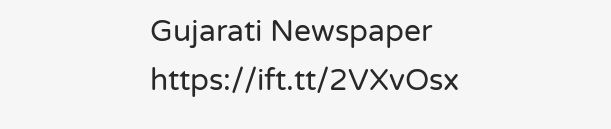Gujarati Newspaper https://ift.tt/2VXvOsx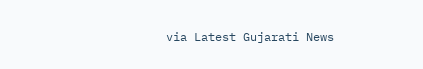via Latest Gujarati News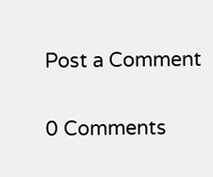Post a Comment

0 Comments